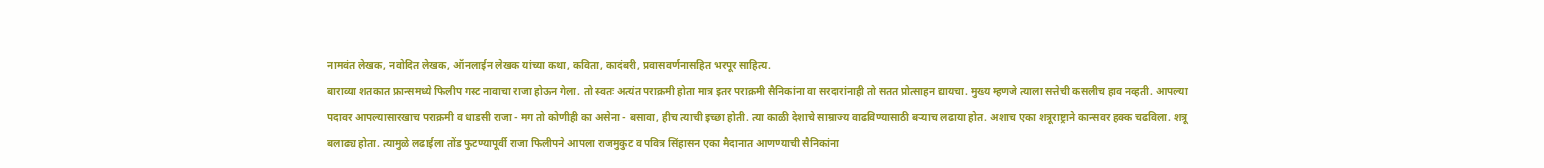नामवंत लेखक, नवोदित लेखक, ऑनलाईन लेखक यांच्या कथा, कविता, कादंबरी, प्रवासवर्णनासहित भरपूर साहित्य.
बाराव्या शतकात फ्रान्समध्ये फिलीप गस्ट नावाचा राजा होऊन गेला. तो स्वतः अत्यंत पराक्रमी होता मात्र इतर पराक्रमी सैनिकांना वा सरदारांनाही तो सतत प्रोत्साहन द्यायचा. मुख्य म्हणजे त्याला सत्तेची कसलीच हाव नव्हती. आपल्या पदावर आपल्यासारखाच पराक्रमी व धाडसी राजा - मग तो कोणीही का असेना - बसावा, हीच त्याची इच्छा होती. त्या काळी देशाचे साम्राज्य वाढविण्यासाठी बऱ्याच लढाया होत. अशाच एका शत्रूराष्ट्राने कान्सवर हक्क चढविला. शत्रू बलाढ्य होता. त्यामुळे लढाईला तोंड फुटण्यापूर्वी राजा फिलीपने आपला राजमुकुट व पवित्र सिंहासन एका मैदानात आणण्याची सैनिकांना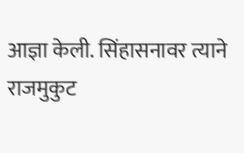आज्ञा केली. सिंहासनावर त्याने राजमुकुट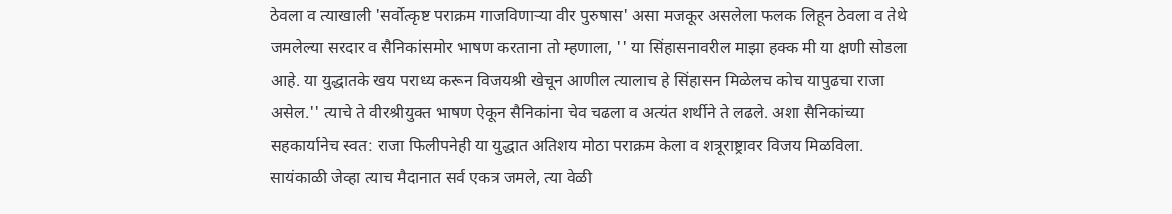ठेवला व त्याखाली 'सर्वोत्कृष्ट पराक्रम गाजविणाऱ्या वीर पुरुषास' असा मजकूर असलेला फलक लिहून ठेवला व तेथे जमलेल्या सरदार व सैनिकांसमोर भाषण करताना तो म्हणाला, '' या सिंहासनावरील माझा हक्क मी या क्षणी सोडला आहे. या युद्धातके खय पराध्य करून विजयश्री खेचून आणील त्यालाच हे सिंहासन मिळेलच कोच यापुढचा राजा असेल.'' त्याचे ते वीरश्रीयुक्त भाषण ऐकून सैनिकांना चेव चढला व अत्यंत शर्थीने ते लढले. अशा सैनिकांच्या सहकार्यानेच स्वत: राजा फिलीपनेही या युद्धात अतिशय मोठा पराक्रम केला व शत्रूराष्ट्रावर विजय मिळविला. सायंकाळी जेव्हा त्याच मैदानात सर्व एकत्र जमले, त्या वेळी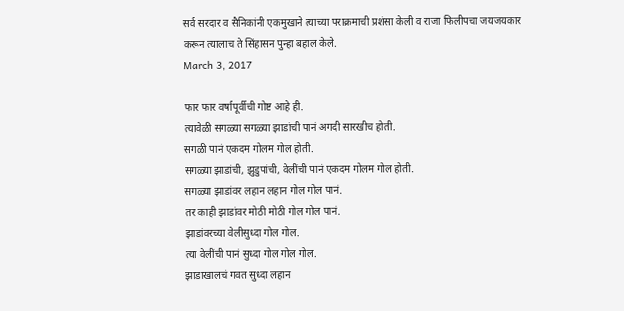सर्व सरदार व सैनिकांनी एकमुखाने त्याच्या पराक्रमाची प्रशंसा केली व राजा फिलीपचा जयजयकार करून त्यालाच ते सिंहासन पुन्हा बहाल केले.
March 3, 2017

फार फार वर्षापूर्वीची गोष्ट आहे ही.
त्यावेळी सगळ्या सगळ्या झाडांची पानं अगदी सारखीच होती.
सगळी पानं एकदम गोलम गोल होती.
सगळ्या झाडांची, झुडुपांची, वेलींची पानं एकदम गोलम गोल होती.
सगळ्या झाडांवर लहान लहान गोल गोल पानं.
तर काही झाडांवर मोठी मोठी गोल गोल पानं.
झाडांवरच्या वेलीसुध्दा गोल गोल.
त्या वेलींची पानं सुध्दा गोल गोल गोल.
झाडाखालचं गवत सुध्दा लहान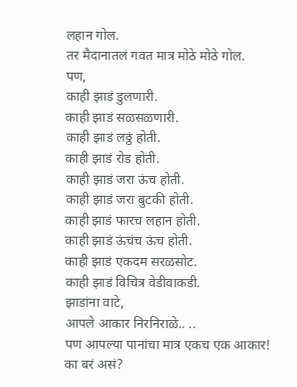लहान गोल.
तर मैदानातलं गवत मात्र मोठे मोठे गोल.
पण,
काही झाडं डुलणारी.
काही झाडं सळसळणारी.
काही झाडं लठ्ठं होती.
काही झाडं रोड होती.
काही झाडं जरा ऊंच होती.
काही झाडं जरा बुटकी होती.
काही झाडं फारच लहान होती.
काही झाडं ऊंचंच ऊंच होती.
काही झाडं एकदम सरळसोट.
काही झाडं विचित्र वेडीवाकडी.
झाडांना वाटे,
आपले आकार निरनिराळे.. ..
पण आपल्या पानांचा मात्र एकच एक आकार!
का बरं असं?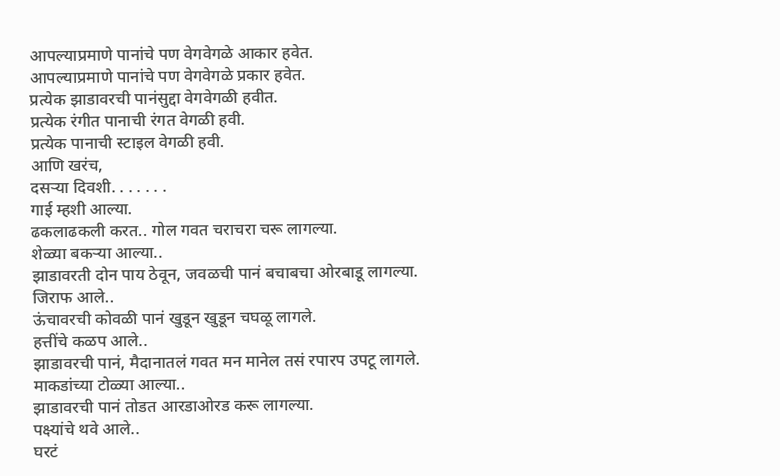आपल्याप्रमाणे पानांचे पण वेगवेगळे आकार हवेत.
आपल्याप्रमाणे पानांचे पण वेगवेगळे प्रकार हवेत.
प्रत्येक झाडावरची पानंसुद्दा वेगवेगळी हवीत.
प्रत्येक रंगीत पानाची रंगत वेगळी हवी.
प्रत्येक पानाची स्टाइल वेगळी हवी.
आणि खरंच,
दसऱ्या दिवशी. . . . . . .
गाई म्हशी आल्या.
ढकलाढकली करत.. गोल गवत चराचरा चरू लागल्या.
शेळ्या बकऱ्या आल्या..
झाडावरती दोन पाय ठेवून, जवळची पानं बचाबचा ओरबाडू लागल्या.
जिराफ आले..
ऊंचावरची कोवळी पानं खुडून खुडून चघळू लागले.
हत्तींचे कळप आले..
झाडावरची पानं, मैदानातलं गवत मन मानेल तसं रपारप उपटू लागले.
माकडांच्या टोळ्या आल्या..
झाडावरची पानं तोडत आरडाओरड करू लागल्या.
पक्ष्यांचे थवे आले..
घरटं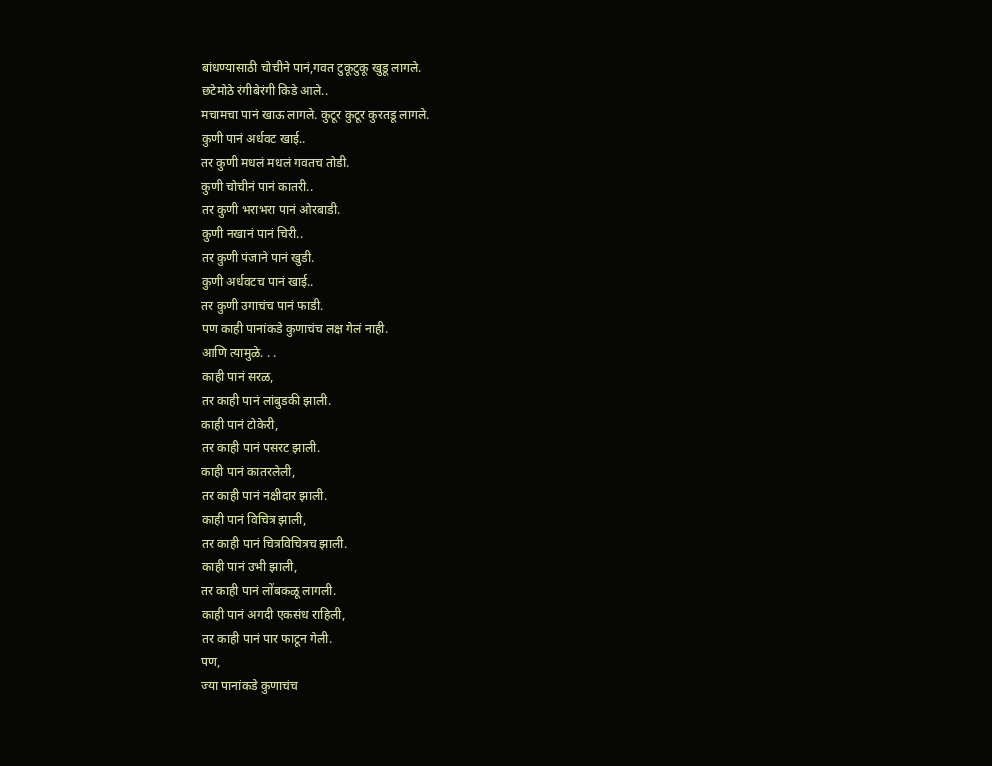बांधण्यासाठी चोचीने पानं,गवत टुकूटुकू खुडू लागले.
छटेमोठे रंगीबेरंगी किडे आले..
मचामचा पानं खाऊ लागले. कुटूर कुटूर कुरतडू लागले.
कुणी पानं अर्धवट खाई..
तर कुणी मधलं मधलं गवतच तोडी.
कुणी चोचीनं पानं कातरी..
तर कुणी भराभरा पानं ओरबाडी.
कुणी नखानं पानं चिरी..
तर कुणी पंजाने पानं खुडी.
कुणी अर्धवटच पानं खाई..
तर कुणी उगाचंच पानं फाडी.
पण काही पानांकडे कुणाचंच लक्ष गेलं नाही.
आणि त्यामुळे. . .
काही पानं सरळ,
तर काही पानं लांबुडकी झाली.
काही पानं टोकेरी,
तर काही पानं पसरट झाली.
काही पानं कातरलेली,
तर काही पानं नक्षीदार झाली.
काही पानं विचित्र झाली,
तर काही पानं चित्रविचित्रच झाली.
काही पानं उभी झाली,
तर काही पानं लोंबकळू लागली.
काही पानं अगदी एकसंध राहिली,
तर काही पानं पार फाटून गेली.
पण,
ज्या पानांकडे कुणाचंच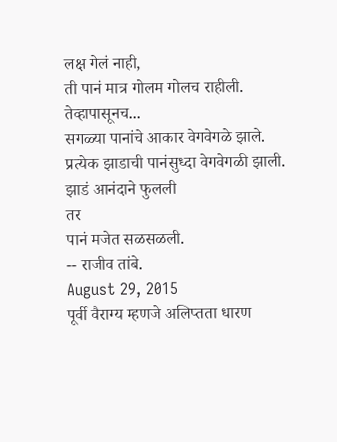लक्ष गेलं नाही,
ती पानं मात्र गोलम गोलच राहीली.
तेव्हापासूनच...
सगळ्या पानांचे आकार वेगवेगळे झाले.
प्रत्येक झाडाची पानंसुध्दा वेगवेगळी झाली.
झाडं आनंदाने फुलली
तर
पानं मजेत सळसळली.
-- राजीव तांबे.
August 29, 2015
पूर्वी वैराग्य म्हणजे अलिप्तता धारण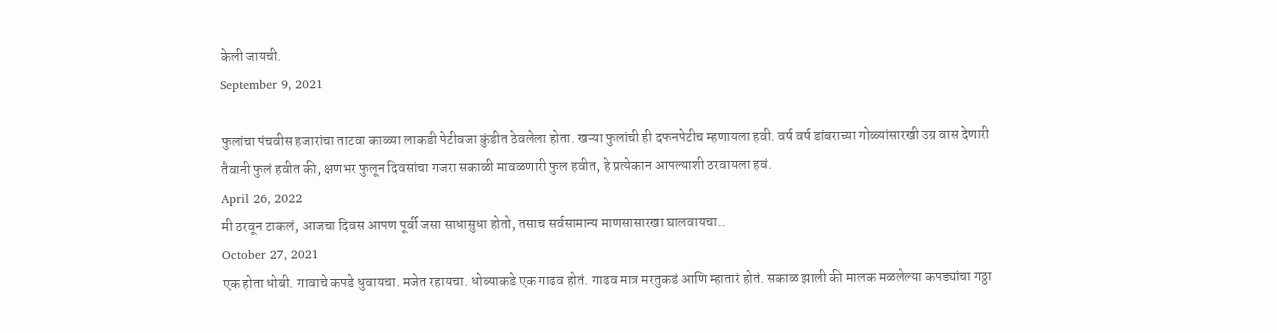केली जायची.
September 9, 2021

फुलांचा पंचवीस हजारांचा ताटवा काळ्या लाकडी पेटीवजा कुंडीत ठेवलेला होता. खऱ्या फुलांची ही दफनपेटीच म्हणायला हवी. वर्ष वर्ष डांबराच्या गोळ्यांसारखी उग्र वास देणारी तैवानी फुलं हवीत की, क्षणभर फुलून दिवसांचा गजरा सकाळी मावळणारी फुल हवीत, हे प्रत्येकान आपल्याशी ठरवायला हवं.
April 26, 2022
मी ठरवून टाकलं, आजचा दिवस आपण पूर्वी जसा साधासुधा होतो, तसाच सर्वसामान्य माणसासारखा घालवायचा..
October 27, 2021
एक होता धोबी. गावाचे कपडे धुवायचा. मजेत रहायचा. धोब्याकडे एक गाढव होतं. गाढव मात्र मरतुकडं आणि म्हातारं होतं. सकाळ झाली की मालक मळलेल्या कपड्यांचा गठ्ठा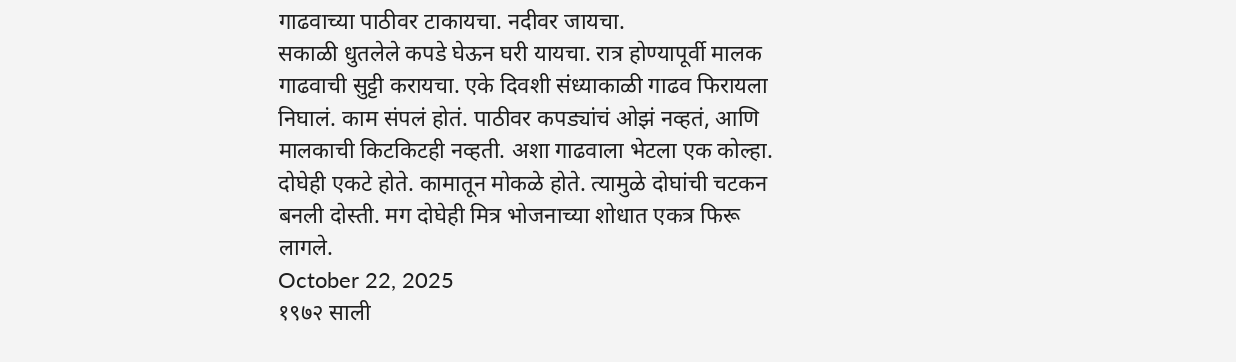गाढवाच्या पाठीवर टाकायचा. नदीवर जायचा.
सकाळी धुतलेले कपडे घेऊन घरी यायचा. रात्र होण्यापूर्वी मालक गाढवाची सुट्टी करायचा. एके दिवशी संध्याकाळी गाढव फिरायला निघालं. काम संपलं होतं. पाठीवर कपड्यांचं ओझं नव्हतं, आणि मालकाची किटकिटही नव्हती. अशा गाढवाला भेटला एक कोल्हा. दोघेही एकटे होते. कामातून मोकळे होते. त्यामुळे दोघांची चटकन बनली दोस्ती. मग दोघेही मित्र भोजनाच्या शोधात एकत्र फिरू लागले.
October 22, 2025
१९७२ साली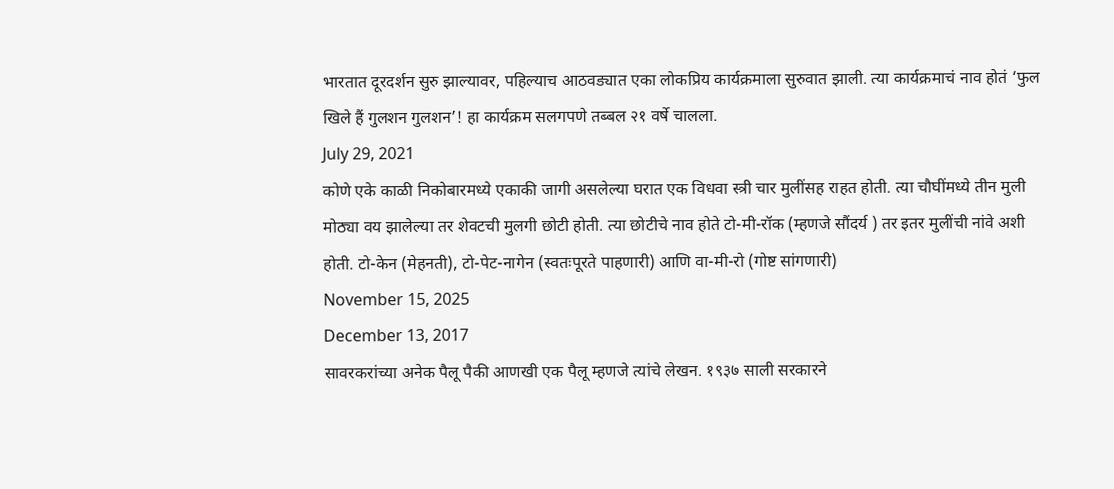भारतात दूरदर्शन सुरु झाल्यावर, पहिल्याच आठवड्यात एका लोकप्रिय कार्यक्रमाला सुरुवात झाली. त्या कार्यक्रमाचं नाव होतं ‘फुल खिले हैं गुलशन गुलशन’! हा कार्यक्रम सलगपणे तब्बल २१ वर्षे चालला.
July 29, 2021
कोणे एके काळी निकोबारमध्ये एकाकी जागी असलेल्या घरात एक विधवा स्त्री चार मुलींसह राहत होती. त्या चौघींमध्ये तीन मुली मोठ्या वय झालेल्या तर शेवटची मुलगी छोटी होती. त्या छोटीचे नाव होते टो-मी-रॉक (म्हणजे सौंदर्य ) तर इतर मुलींची नांवे अशी होती. टो-केन (मेहनती), टो-पेट-नागेन (स्वतःपूरते पाहणारी) आणि वा-मी-रो (गोष्ट सांगणारी)
November 15, 2025
December 13, 2017
सावरकरांच्या अनेक पैलू पैकी आणखी एक पैलू म्हणजे त्यांचे लेखन. १९३७ साली सरकारने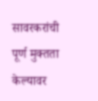सावरकरांची पूर्ण मुक्तता केल्यावर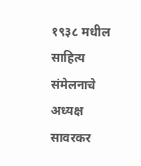१९३८ मधील साहित्य संमेलनाचे अध्यक्ष सावरकर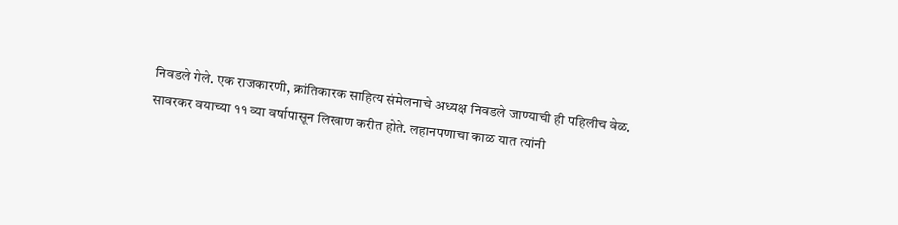निवडले गेले. एक राजकारणी, क्रांतिकारक साहित्य संमेलनाचे अध्यक्ष निवडले जाण्याची ही पहिलीच वेळ. सावरकर वयाच्या ११ व्या वर्षापासून लिखाण करीत होते. लहानपणाचा काळ यात त्यांनी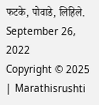फटके, पोवाडे, लिहिले.
September 26, 2022
Copyright © 2025 | Marathisrushti